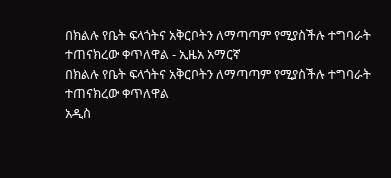በክልሉ የቤት ፍላጎትና አቅርቦትን ለማጣጣም የሚያስችሉ ተግባራት ተጠናክረው ቀጥለዋል - ኢዜአ አማርኛ
በክልሉ የቤት ፍላጎትና አቅርቦትን ለማጣጣም የሚያስችሉ ተግባራት ተጠናክረው ቀጥለዋል
አዲስ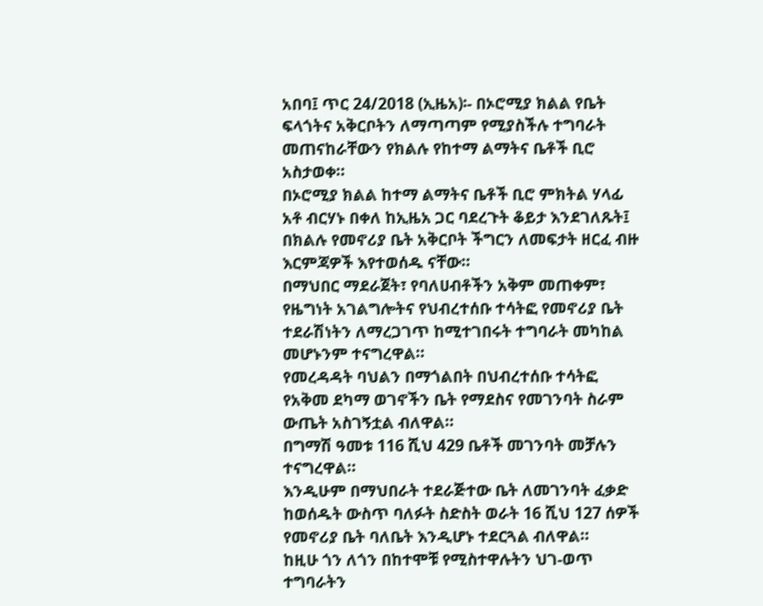አበባ፤ ጥር 24/2018 (ኢዜአ)፡- በኦሮሚያ ክልል የቤት ፍላጎትና አቅርቦትን ለማጣጣም የሚያስችሉ ተግባራት መጠናከራቸውን የክልሉ የከተማ ልማትና ቤቶች ቢሮ አስታወቀ።
በኦሮሚያ ክልል ከተማ ልማትና ቤቶች ቢሮ ምክትል ሃላፊ አቶ ብርሃኑ በቀለ ከኢዜአ ጋር ባደረጉት ቆይታ እንደገለጹት፤ በክልሉ የመኖሪያ ቤት አቅርቦት ችግርን ለመፍታት ዘርፈ ብዙ እርምጃዎች እየተወሰዱ ናቸው።
በማህበር ማደራጀት፣ የባለሀብቶችን አቅም መጠቀም፣ የዜግነት አገልግሎትና የህብረተሰቡ ተሳትፎ የመኖሪያ ቤት ተደራሽነትን ለማረጋገጥ ከሚተገበሩት ተግባራት መካከል መሆኑንም ተናግረዋል።
የመረዳዳት ባህልን በማጎልበት በህብረተሰቡ ተሳትፎ የአቅመ ደካማ ወገኖችን ቤት የማደስና የመገንባት ስራም ውጤት አስገኝቷል ብለዋል።
በግማሽ ዓመቱ 116 ሺህ 429 ቤቶች መገንባት መቻሉን ተናግረዋል።
እንዲሁም በማህበራት ተደራጅተው ቤት ለመገንባት ፈቃድ ከወሰዱት ውስጥ ባለፉት ስድስት ወራት 16 ሺህ 127 ሰዎች የመኖሪያ ቤት ባለቤት እንዲሆኑ ተደርጓል ብለዋል።
ከዚሁ ጎን ለጎን በከተሞቹ የሚስተዋሉትን ህገ-ወጥ ተግባራትን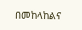በመከላከልና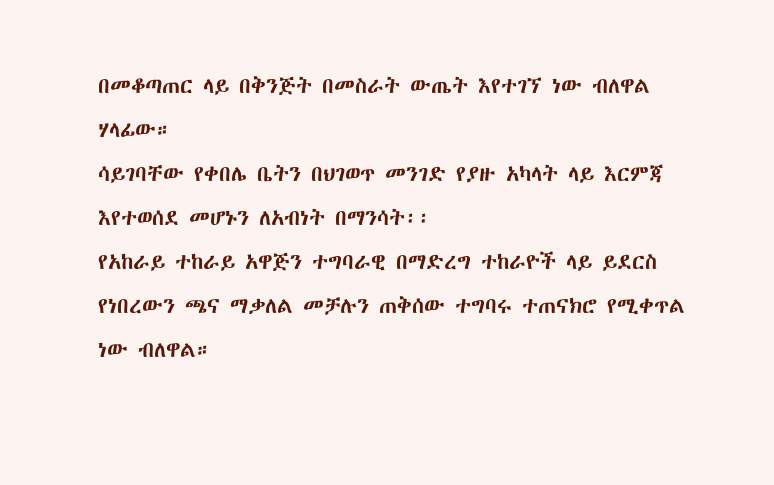በመቆጣጠር ላይ በቅንጅት በመስራት ውጤት እየተገኘ ነው ብለዋል ሃላፊው።
ሳይገባቸው የቀበሌ ቤትን በህገወጥ መንገድ የያዙ አካላት ላይ እርምጃ እየተወሰደ መሆኑን ለአብነት በማንሳት፡፡
የአከራይ ተከራይ አዋጅን ተግባራዊ በማድረግ ተከራዮች ላይ ይደርስ የነበረውን ጫና ማቃለል መቻሉን ጠቅሰው ተግባሩ ተጠናክሮ የሚቀጥል ነው ብለዋል።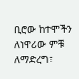ቢሮው ከተሞችን ለነዋሪው ምቹ ለማድረግ፣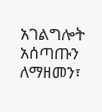አገልግሎት አሰጣጡን ለማዘመን፣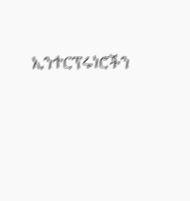ኢንተርፕሩነሮችን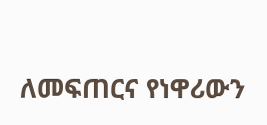ለመፍጠርና የነዋሪውን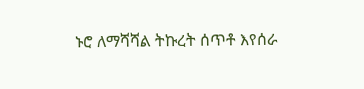ኑሮ ለማሻሻል ትኩረት ሰጥቶ እየሰራ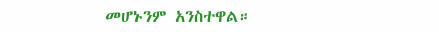መሆኑንም አንስተዋል።